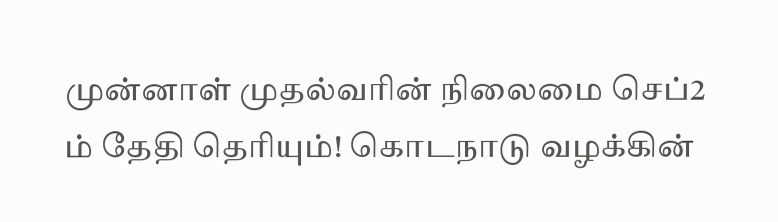முன்னாள் முதல்வரின் நிலைமை செப்2 ம் தேதி தெரியும்! கொடநாடு வழக்கின்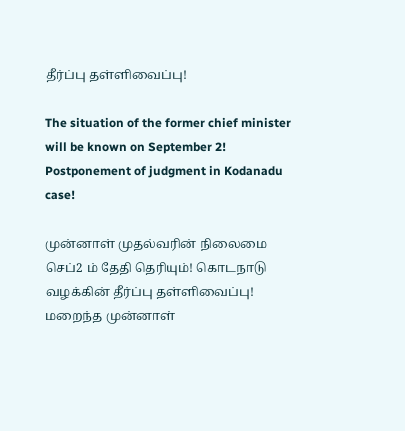தீர்ப்பு தள்ளிவைப்பு!

The situation of the former chief minister will be known on September 2! Postponement of judgment in Kodanadu case!

முன்னாள் முதல்வரின் நிலைமை செப்2 ம் தேதி தெரியும்! கொடநாடு வழக்கின் தீர்ப்பு தள்ளிவைப்பு! மறைந்த முன்னாள்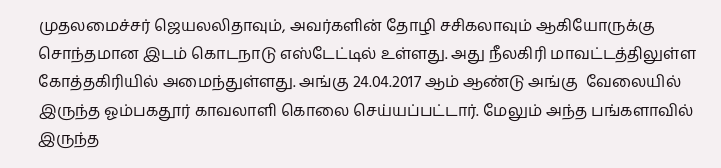முதலமைச்சர் ஜெயலலிதாவும், அவர்களின் தோழி சசிகலாவும் ஆகியோருக்கு சொந்தமான இடம் கொடநாடு எஸ்டேட்டில் உள்ளது. அது நீலகிரி மாவட்டத்திலுள்ள கோத்தகிரியில் அமைந்துள்ளது. அங்கு 24.04.2017 ஆம் ஆண்டு அங்கு  வேலையில் இருந்த ஓம்பகதூர் காவலாளி கொலை செய்யப்பட்டார். மேலும் அந்த பங்களாவில் இருந்த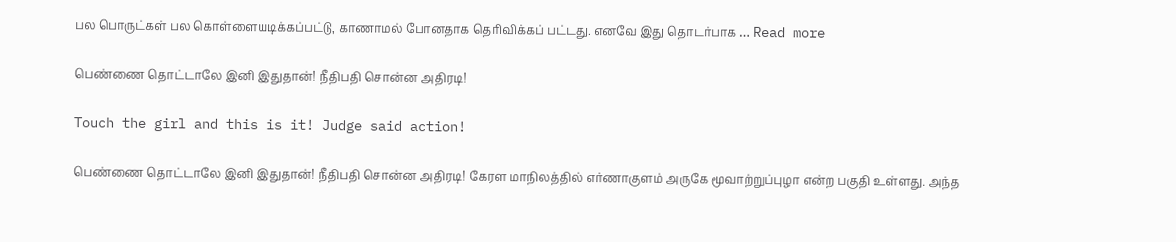பல பொருட்கள் பல கொள்ளையடிக்கப்பட்டு, காணாமல் போனதாக தெரிவிக்கப் பட்டது. எனவே இது தொடர்பாக … Read more

பெண்ணை தொட்டாலே இனி இதுதான்! நீதிபதி சொன்ன அதிரடி!

Touch the girl and this is it! Judge said action!

பெண்ணை தொட்டாலே இனி இதுதான்! நீதிபதி சொன்ன அதிரடி! கேரள மாநிலத்தில் எர்ணாகுளம் அருகே மூவாற்றுப்புழா என்ற பகுதி உள்ளது. அந்த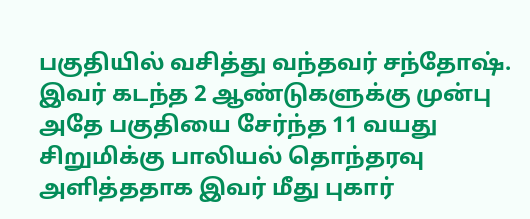பகுதியில் வசித்து வந்தவர் சந்தோஷ். இவர் கடந்த 2 ஆண்டுகளுக்கு முன்பு அதே பகுதியை சேர்ந்த 11 வயது சிறுமிக்கு பாலியல் தொந்தரவு அளித்ததாக இவர் மீது புகார்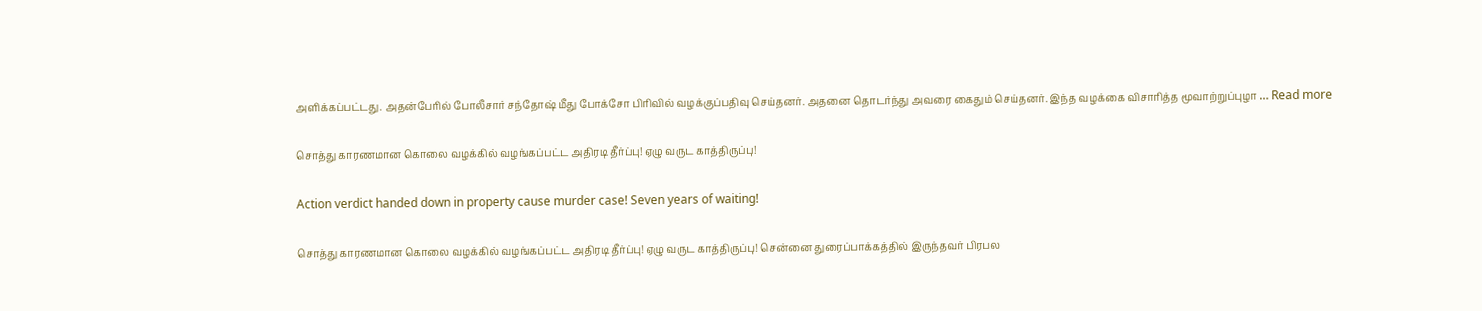அளிக்கப்பட்டது. அதன்பேரில் போலீசார் சந்தோஷ் மீது போக்சோ பிரிவில் வழக்குப்பதிவு செய்தனர். அதனை தொடர்ந்து அவரை கைதும் செய்தனர். இந்த வழக்கை விசாரித்த மூவாற்றுப்புழா … Read more

சொத்து காரணமான கொலை வழக்கில் வழங்கப்பட்ட அதிரடி தீர்ப்பு! ஏழு வருட காத்திருப்பு!

Action verdict handed down in property cause murder case! Seven years of waiting!

சொத்து காரணமான கொலை வழக்கில் வழங்கப்பட்ட அதிரடி தீர்ப்பு! ஏழு வருட காத்திருப்பு! சென்னை துரைப்பாக்கத்தில் இருந்தவர் பிரபல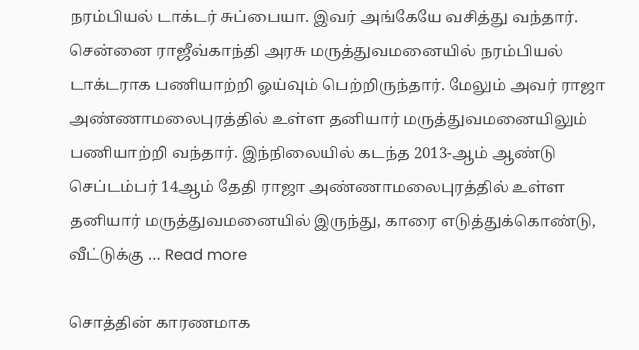நரம்பியல் டாக்டர் சுப்பையா. இவர் அங்கேயே வசித்து வந்தார். சென்னை ராஜீவ்காந்தி அரசு மருத்துவமனையில் நரம்பியல் டாக்டராக பணியாற்றி ஓய்வும் பெற்றிருந்தார். மேலும் அவர் ராஜா அண்ணாமலைபுரத்தில் உள்ள தனியார் மருத்துவமனையிலும் பணியாற்றி வந்தார். இந்நிலையில் கடந்த 2013-ஆம் ஆண்டு செப்டம்பர் 14ஆம் தேதி ராஜா அண்ணாமலைபுரத்தில் உள்ள தனியார் மருத்துவமனையில் இருந்து, காரை எடுத்துக்கொண்டு, வீட்டுக்கு … Read more

சொத்தின் காரணமாக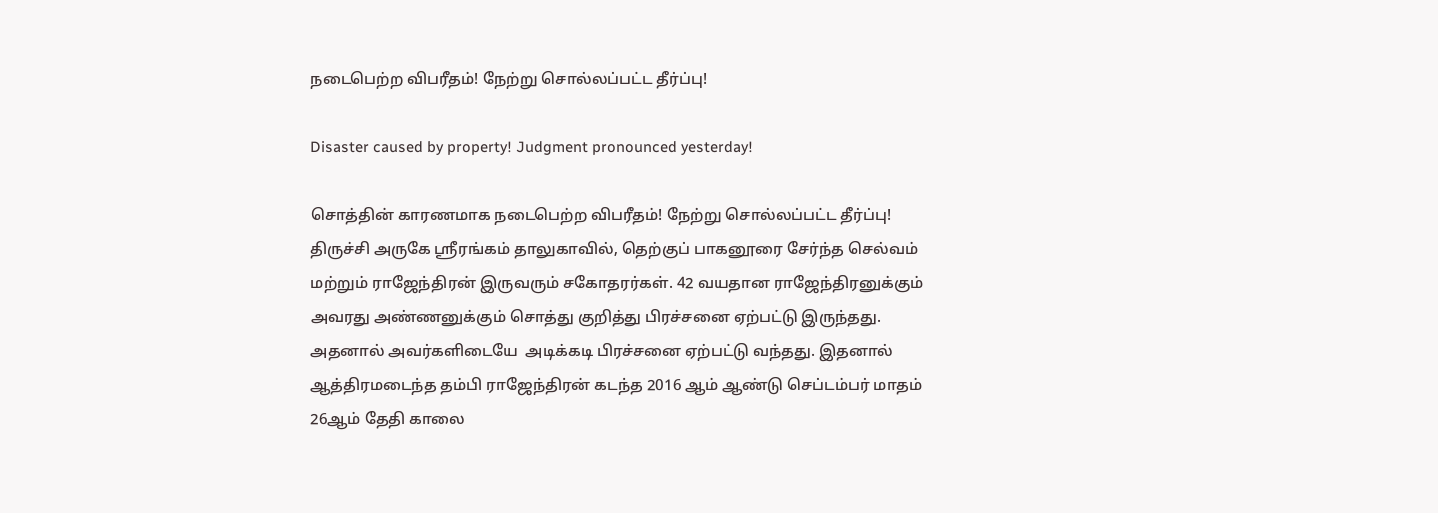நடைபெற்ற விபரீதம்! நேற்று சொல்லப்பட்ட தீர்ப்பு!

Disaster caused by property! Judgment pronounced yesterday!

சொத்தின் காரணமாக நடைபெற்ற விபரீதம்! நேற்று சொல்லப்பட்ட தீர்ப்பு! திருச்சி அருகே ஸ்ரீரங்கம் தாலுகாவில், தெற்குப் பாகனூரை சேர்ந்த செல்வம் மற்றும் ராஜேந்திரன் இருவரும் சகோதரர்கள். 42 வயதான ராஜேந்திரனுக்கும் அவரது அண்ணனுக்கும் சொத்து குறித்து பிரச்சனை ஏற்பட்டு இருந்தது. அதனால் அவர்களிடையே  அடிக்கடி பிரச்சனை ஏற்பட்டு வந்தது. இதனால் ஆத்திரமடைந்த தம்பி ராஜேந்திரன் கடந்த 2016 ஆம் ஆண்டு செப்டம்பர் மாதம் 26ஆம் தேதி காலை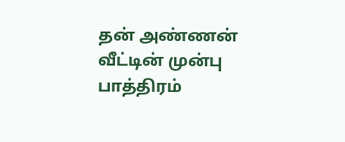தன் அண்ணன் வீட்டின் முன்பு பாத்திரம்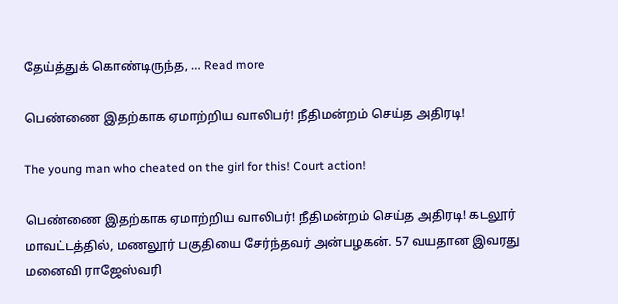தேய்த்துக் கொண்டிருந்த, … Read more

பெண்ணை இதற்காக ஏமாற்றிய வாலிபர்! நீதிமன்றம் செய்த அதிரடி!

The young man who cheated on the girl for this! Court action!

பெண்ணை இதற்காக ஏமாற்றிய வாலிபர்! நீதிமன்றம் செய்த அதிரடி! கடலூர் மாவட்டத்தில், மணலூர் பகுதியை சேர்ந்தவர் அன்பழகன். 57 வயதான இவரது  மனைவி ராஜேஸ்வரி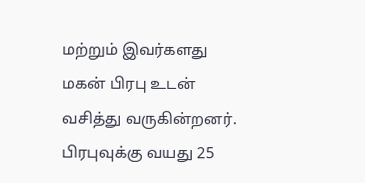மற்றும் இவர்களது மகன் பிரபு உடன் வசித்து வருகின்றனர். பிரபுவுக்கு வயது 25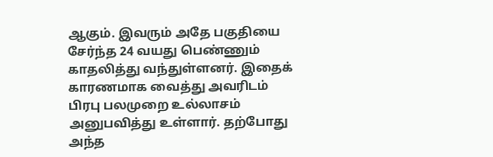ஆகும். இவரும் அதே பகுதியை சேர்ந்த 24 வயது பெண்ணும் காதலித்து வந்துள்ளனர். இதைக் காரணமாக வைத்து அவரிடம் பிரபு பலமுறை உல்லாசம் அனுபவித்து உள்ளார். தற்போது அந்த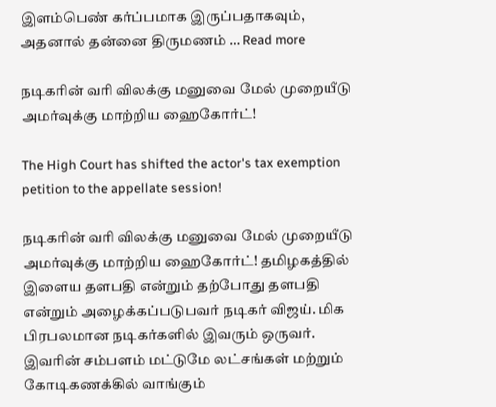இளம்பெண் கர்ப்பமாக இருப்பதாகவும், அதனால் தன்னை திருமணம் … Read more

நடிகரின் வரி விலக்கு மனுவை மேல் முறையீடு அமர்வுக்கு மாற்றிய ஹைகோர்ட்!

The High Court has shifted the actor's tax exemption petition to the appellate session!

நடிகரின் வரி விலக்கு மனுவை மேல் முறையீடு அமர்வுக்கு மாற்றிய ஹைகோர்ட்! தமிழகத்தில் இளைய தளபதி என்றும் தற்போது தளபதி என்றும் அழைக்கப்படுபவர் நடிகர் விஜய். மிக பிரபலமான நடிகர்களில் இவரும் ஒருவர்.  இவரின் சம்பளம் மட்டுமே லட்சங்கள் மற்றும் கோடிகணக்கில் வாங்கும்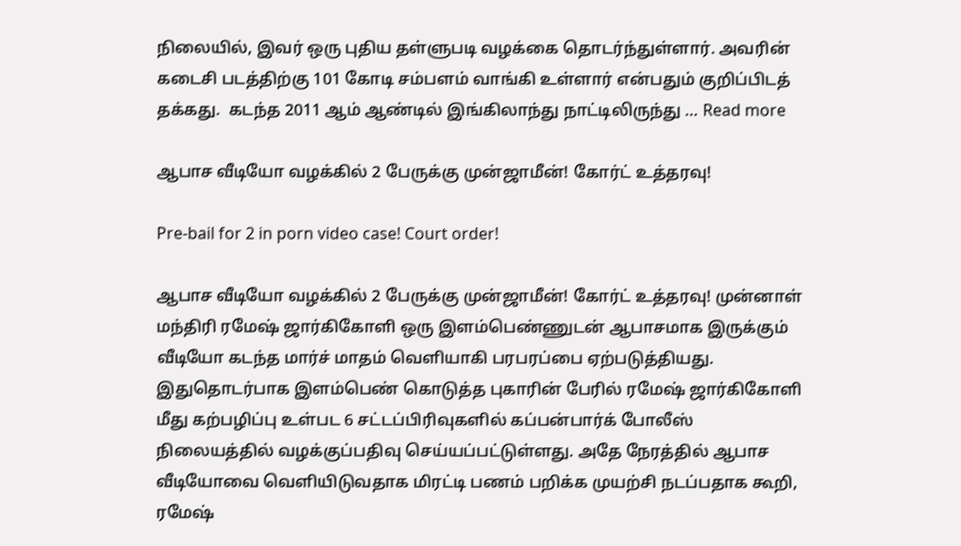நிலையில், இவர் ஒரு புதிய தள்ளுபடி வழக்கை தொடர்ந்துள்ளார். அவரின் கடைசி படத்திற்கு 101 கோடி சம்பளம் வாங்கி உள்ளார் என்பதும் குறிப்பிடத் தக்கது.  கடந்த 2011 ஆம் ஆண்டில் இங்கிலாந்து நாட்டிலிருந்து … Read more

ஆபாச வீடியோ வழக்கில் 2 பேருக்கு முன்ஜாமீன்! கோர்ட் உத்தரவு!

Pre-bail for 2 in porn video case! Court order!

ஆபாச வீடியோ வழக்கில் 2 பேருக்கு முன்ஜாமீன்! கோர்ட் உத்தரவு! முன்னாள் மந்திரி ரமேஷ் ஜார்கிகோளி ஒரு இளம்பெண்ணுடன் ஆபாசமாக இருக்கும் வீடியோ கடந்த மார்ச் மாதம் வெளியாகி பரபரப்பை ஏற்படுத்தியது. இதுதொடர்பாக இளம்பெண் கொடுத்த புகாரின் பேரில் ரமேஷ் ஜார்கிகோளி மீது கற்பழிப்பு உள்பட 6 சட்டப்பிரிவுகளில் கப்பன்பார்க் போலீஸ் நிலையத்தில் வழக்குப்பதிவு செய்யப்பட்டுள்ளது. அதே நேரத்தில் ஆபாச வீடியோவை வெளியிடுவதாக மிரட்டி பணம் பறிக்க முயற்சி நடப்பதாக கூறி, ரமேஷ்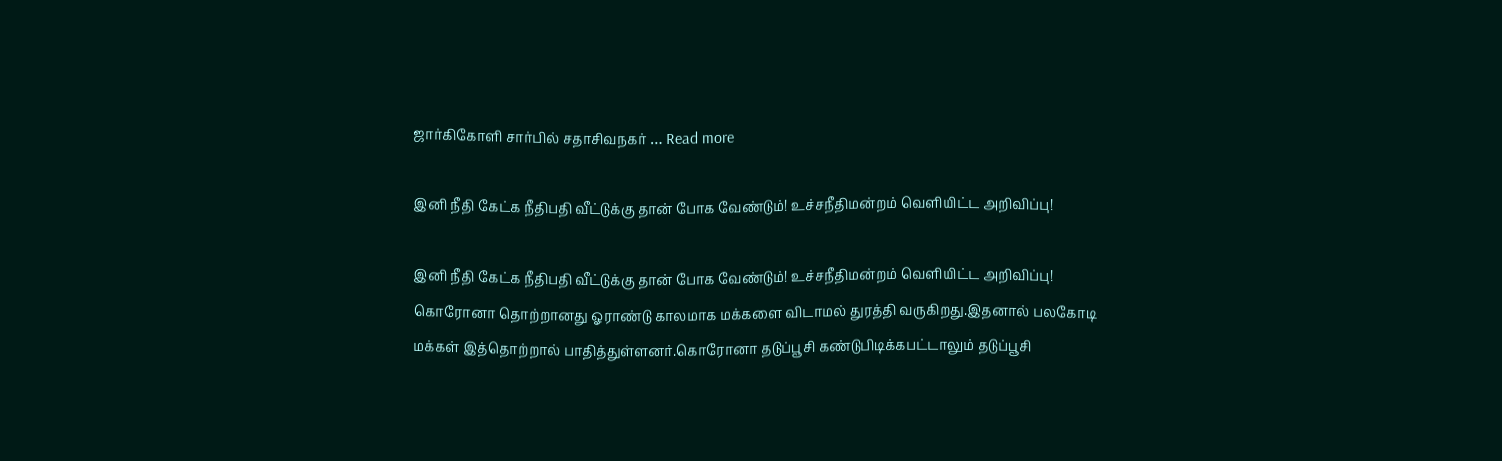ஜார்கிகோளி சார்பில் சதாசிவநகர் … Read more

இனி நீதி கேட்க நீதிபதி வீட்டுக்கு தான் போக வேண்டும்! உச்சநீதிமன்றம் வெளியிட்ட அறிவிப்பு!

இனி நீதி கேட்க நீதிபதி வீட்டுக்கு தான் போக வேண்டும்! உச்சநீதிமன்றம் வெளியிட்ட அறிவிப்பு! கொரோனா தொற்றானது ஓராண்டு காலமாக மக்களை விடாமல் துரத்தி வருகிறது.இதனால் பலகோடி மக்கள் இத்தொற்றால் பாதித்துள்ளனர்.கொரோனா தடுப்பூசி கண்டுபிடிக்கபட்டாலும் தடுப்பூசி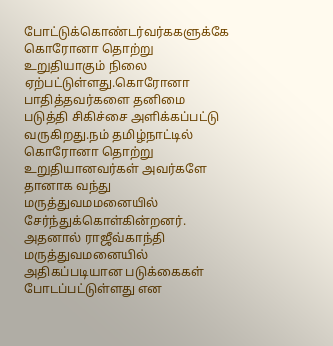போட்டுக்கொண்டர்வர்ககளுக்கே கொரோனா தொற்று உறுதியாகும் நிலை ஏற்பட்டுள்ளது.கொரோனா பாதித்தவர்களை தனிமை படுத்தி சிகிச்சை அளிக்கப்பட்டு வருகிறது.நம் தமிழ்நாட்டில் கொரோனா தொற்று உறுதியானவர்கள் அவர்களே தானாக வந்து மருத்துவமமனையில் சேர்ந்துக்கொள்கின்றனர். அதனால் ராஜீவ்காந்தி மருத்துவமனையில் அதிகப்படியான படுக்கைகள் போடப்பட்டுள்ளது என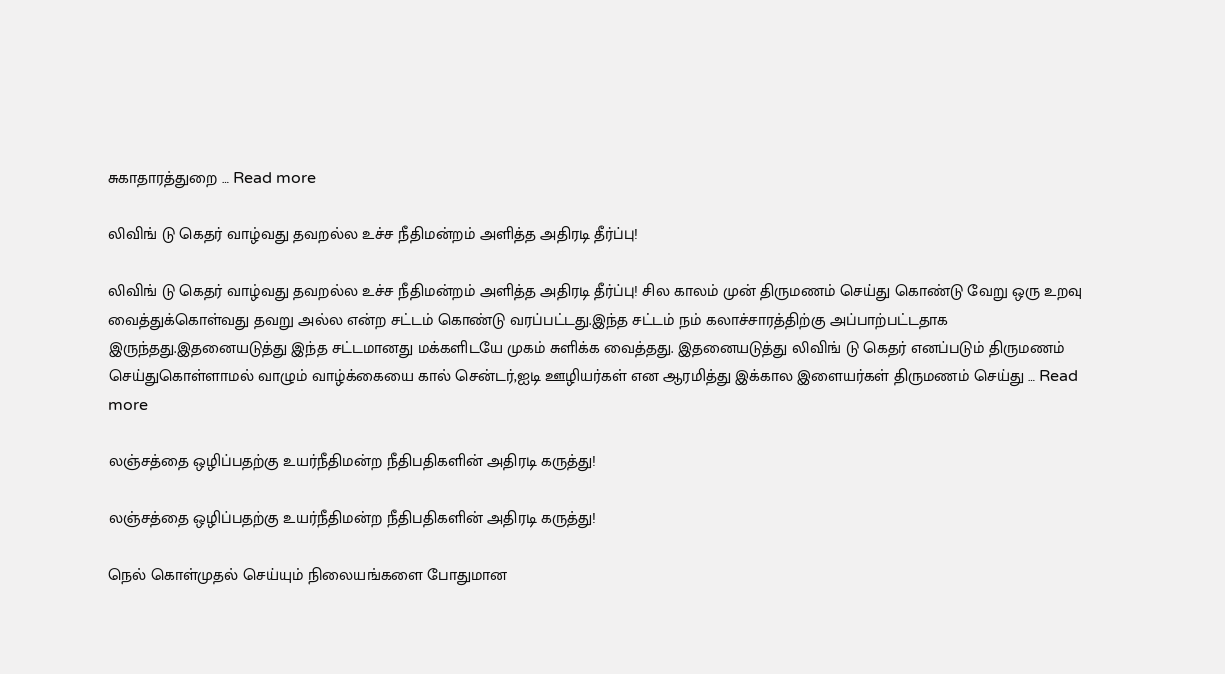சுகாதாரத்துறை … Read more

லிவிங் டு கெதர் வாழ்வது தவறல்ல உச்ச நீதிமன்றம் அளித்த அதிரடி தீர்ப்பு!

லிவிங் டு கெதர் வாழ்வது தவறல்ல உச்ச நீதிமன்றம் அளித்த அதிரடி தீர்ப்பு! சில காலம் முன் திருமணம் செய்து கொண்டு வேறு ஒரு உறவு வைத்துக்கொள்வது தவறு அல்ல என்ற சட்டம் கொண்டு வரப்பட்டது.இந்த சட்டம் நம் கலாச்சாரத்திற்கு அப்பாற்பட்டதாக இருந்தது.இதனையடுத்து இந்த சட்டமானது மக்களிடயே முகம் சுளிக்க வைத்தது. இதனையடுத்து லிவிங் டு கெதர் எனப்படும் திருமணம் செய்துகொள்ளாமல் வாழும் வாழ்க்கையை கால் சென்டர்,ஐடி ஊழியர்கள் என ஆரமித்து இக்கால இளையர்கள் திருமணம் செய்து … Read more

லஞ்சத்தை ஒழிப்பதற்கு உயர்நீதிமன்ற நீதிபதிகளின் அதிரடி கருத்து!

லஞ்சத்தை ஒழிப்பதற்கு உயர்நீதிமன்ற நீதிபதிகளின் அதிரடி கருத்து!

நெல் கொள்முதல் செய்யும் நிலையங்களை போதுமான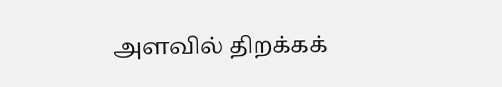அளவில் திறக்கக்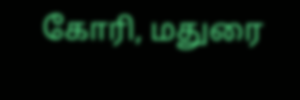கோரி, மதுரை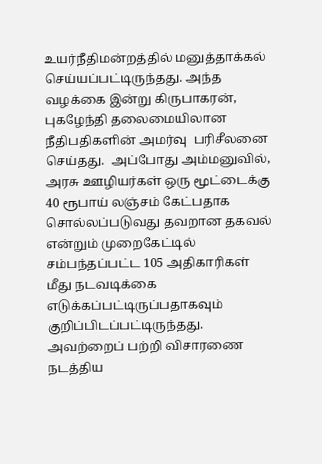உயர்நீதிமன்றத்தில் மனுத்தாக்கல் செய்யப்பட்டிருந்தது. அந்த வழக்கை இன்று கிருபாகரன், புகழேந்தி தலைமையிலான நீதிபதிகளின் அமர்வு  பரிசீலனை செய்தது.  அப்போது அம்மனுவில், அரசு ஊழியர்கள் ஒரு மூட்டைக்கு 40 ரூபாய் லஞ்சம் கேட்பதாக சொல்லப்படுவது தவறான தகவல் என்றும் முறைகேட்டில் சம்பந்தப்பட்ட 105 அதிகாரிகள் மீது நடவடிக்கை எடுக்கப்பட்டிருப்பதாகவும் குறிப்பிடப்பட்டிருந்தது. அவற்றைப் பற்றி விசாரணை நடத்திய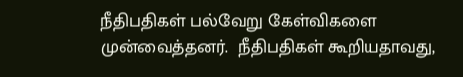நீதிபதிகள் பல்வேறு கேள்விகளை முன்வைத்தனர்.  நீதிபதிகள் கூறியதாவது,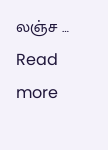லஞ்ச … Read more